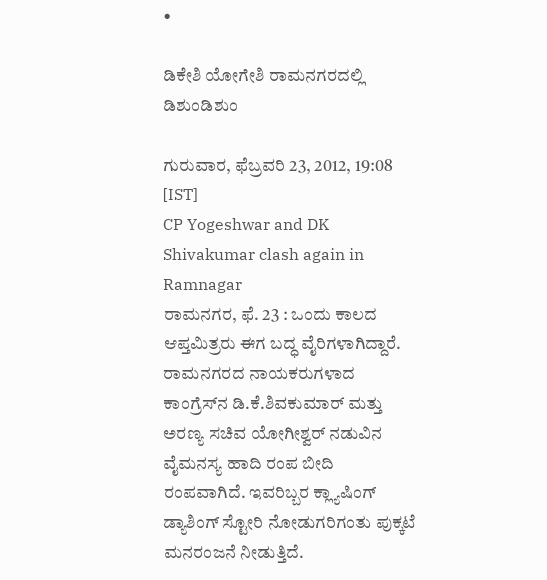•

ಡಿಕೇಶಿ ಯೋಗೇಶಿ ರಾಮನಗರದಲ್ಲಿ ಡಿಶುಂಡಿಶುಂ

ಗುರುವಾರ, ಫೆಬ್ರವರಿ 23, 2012, 19:08 [IST]
CP Yogeshwar and DK Shivakumar clash again in Ramnagar
ರಾಮನಗರ, ಫೆ. 23 : ಒಂದು ಕಾಲದ ಆಪ್ತಮಿತ್ರರು ಈಗ ಬದ್ಧ ವೈರಿಗಳಾಗಿದ್ದಾರೆ. ರಾಮನಗರದ ನಾಯಕರುಗಳಾದ ಕಾಂಗ್ರೆಸ್‌ನ ಡಿ.ಕೆ.ಶಿವಕುಮಾರ್ ಮತ್ತು ಅರಣ್ಯ ಸಚಿವ ಯೋಗೀಶ್ವರ್ ನಡುವಿನ ವೈಮನಸ್ಯ ಹಾದಿ ರಂಪ ಬೀದಿ ರಂಪವಾಗಿದೆ. ಇವರಿಬ್ಬರ ಕ್ಲ್ಯಾಷಿಂಗ್ ಡ್ಯಾಶಿಂಗ್ ಸ್ಟೋರಿ ನೋಡುಗರಿಗಂತು ಪುಕ್ಕಟೆ ಮನರಂಜನೆ ನೀಡುತ್ತಿದೆ.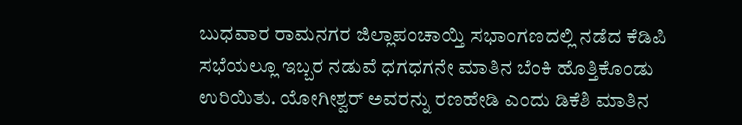ಬುಧವಾರ ರಾಮನಗರ ಜಿಲ್ಲಾಪಂಚಾಯ್ತಿ ಸಭಾಂಗಣದಲ್ಲಿ ನಡೆದ ಕೆಡಿಪಿ ಸಭೆಯಲ್ಲೂ ಇಬ್ಬರ ನಡುವೆ ಧಗಧಗನೇ ಮಾತಿನ ಬೆಂಕಿ ಹೊತ್ತಿಕೊಂಡು ಉರಿಯಿತು. ಯೋಗೀಶ್ವರ್‌ ಅವರನ್ನು ರಣಹೇಡಿ ಎಂದು ಡಿಕೆಶಿ ಮಾತಿನ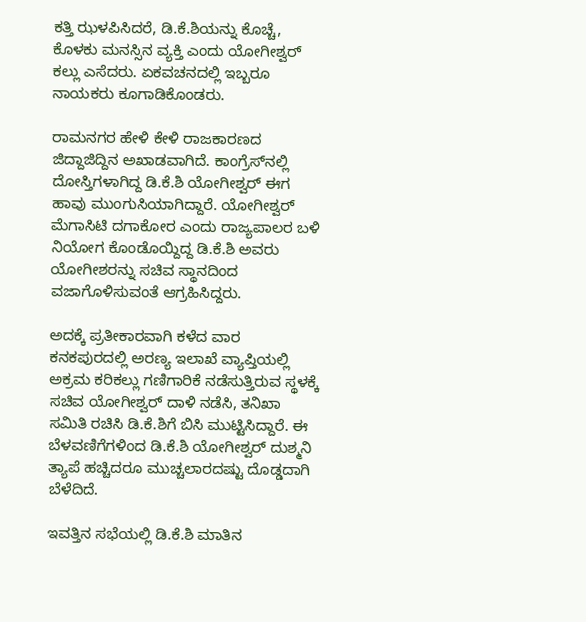ಕತ್ತಿ ಝಳಪಿಸಿದರೆ, ಡಿ.ಕೆ.ಶಿಯನ್ನು ಕೊಚ್ಚೆ, ಕೊಳಕು ಮನಸ್ಸಿನ ವ್ಯಕ್ತಿ ಎಂದು ಯೋಗೀಶ್ವರ್ ಕಲ್ಲು ಎಸೆದರು. ಏಕವಚನದಲ್ಲಿ ಇಬ್ಬರೂ ನಾಯಕರು ಕೂಗಾಡಿಕೊಂಡರು.

ರಾಮನಗರ ಹೇಳಿ ಕೇಳಿ ರಾಜಕಾರಣದ ಜಿದ್ದಾಜಿದ್ದಿನ ಅಖಾಡವಾಗಿದೆ. ಕಾಂಗ್ರೆಸ್‌ನಲ್ಲಿ ದೋಸ್ತಿಗಳಾಗಿದ್ದ ಡಿ.ಕೆ.ಶಿ ಯೋಗೀಶ್ವರ್ ಈಗ ಹಾವು ಮುಂಗುಸಿಯಾಗಿದ್ದಾರೆ. ಯೋಗೀಶ್ವರ್ ಮೆಗಾಸಿಟಿ ದಗಾಕೋರ ಎಂದು ರಾಜ್ಯಪಾಲರ ಬಳಿ ನಿಯೋಗ ಕೊಂಡೊಯ್ದಿದ್ದ ಡಿ.ಕೆ.ಶಿ ಅವರು ಯೋಗೀಶರನ್ನು ಸಚಿವ ಸ್ಥಾನದಿಂದ ವಜಾಗೊಳಿಸುವಂತೆ ಆಗ್ರಹಿಸಿದ್ದರು.

ಅದಕ್ಕೆ ಪ್ರತೀಕಾರವಾಗಿ ಕಳೆದ ವಾರ ಕನಕಪುರದಲ್ಲಿ ಅರಣ್ಯ ಇಲಾಖೆ ವ್ಯಾಪ್ತಿಯಲ್ಲಿ ಅಕ್ರಮ ಕರಿಕಲ್ಲು ಗಣಿಗಾರಿಕೆ ನಡೆಸುತ್ತಿರುವ ಸ್ಥಳಕ್ಕೆ ಸಚಿವ ಯೋಗೀಶ್ವರ್ ದಾಳಿ ನಡೆಸಿ, ತನಿಖಾ ಸಮಿತಿ ರಚಿಸಿ ಡಿ.ಕೆ.ಶಿಗೆ ಬಿಸಿ ಮುಟ್ಟಿಸಿದ್ದಾರೆ. ಈ ಬೆಳವಣಿಗೆಗಳಿಂದ ಡಿ.ಕೆ.ಶಿ ಯೋಗೀಶ್ವರ್ ದುಶ್ಮನಿ ತ್ಯಾಪೆ ಹಚ್ಚಿದರೂ ಮುಚ್ಚಲಾರದಷ್ಟು ದೊಡ್ಡದಾಗಿ ಬೆಳೆದಿದೆ.

ಇವತ್ತಿನ ಸಭೆಯಲ್ಲಿ ಡಿ.ಕೆ.ಶಿ ಮಾತಿನ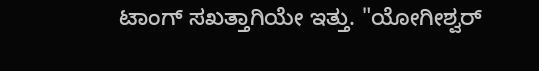ಟಾಂಗ್ ಸಖತ್ತಾಗಿಯೇ ಇತ್ತು. "ಯೋಗೀಶ್ವರ್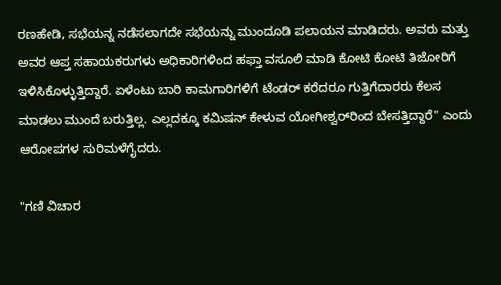ರಣಹೇಡಿ, ಸಭೆಯನ್ನ ನಡೆಸಲಾಗದೇ ಸಭೆಯನ್ನು ಮುಂದೂಡಿ ಪಲಾಯನ ಮಾಡಿದರು. ಅವರು ಮತ್ತು ಅವರ ಆಪ್ತ ಸಹಾಯಕರುಗಳು ಅಧಿಕಾರಿಗಳಿಂದ ಹಫ್ತಾ ವಸೂಲಿ ಮಾಡಿ ಕೋಟಿ ಕೋಟಿ ತಿಜೋರಿಗೆ ಇಳಿಸಿಕೊಳ್ಳುತ್ತಿದ್ದಾರೆ. ಏಳೆಂಟು ಬಾರಿ ಕಾಮಗಾರಿಗಳಿಗೆ ಟೆಂಡರ್ ಕರೆದರೂ ಗುತ್ತಿಗೆದಾರರು ಕೆಲಸ ಮಾಡಲು ಮುಂದೆ ಬರುತ್ತಿಲ್ಲ. ಎಲ್ಲದಕ್ಕೂ ಕಮಿಷನ್ ಕೇಳುವ ಯೋಗೀಶ್ವರ್‌ರಿಂದ ಬೇಸತ್ತಿದ್ದಾರೆ" ಎಂದು ಆರೋಪಗಳ ಸುರಿಮಳೆಗೈದರು.

"ಗಣಿ ವಿಚಾರ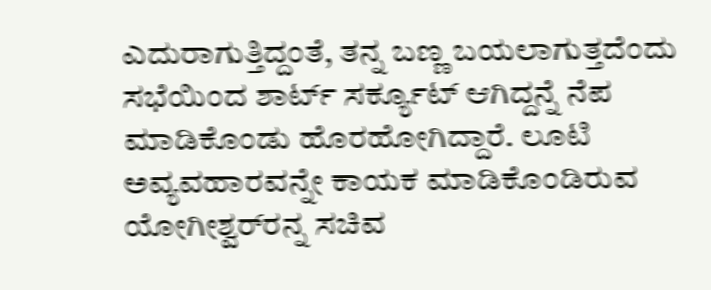ಎದುರಾಗುತ್ತಿದ್ದಂತೆ, ತನ್ನ ಬಣ್ಣ ಬಯಲಾಗುತ್ತದೆಂದು ಸಭೆಯಿಂದ ಶಾರ್ಟ್ ಸರ್ಕ್ಯೂಟ್ ಆಗಿದ್ದನ್ನೆ ನೆಪ ಮಾಡಿಕೊಂಡು ಹೊರಹೋಗಿದ್ದಾರೆ. ಲೂಟಿ ಅವ್ಯವಹಾರವನ್ನೇ ಕಾಯಕ ಮಾಡಿಕೊಂಡಿರುವ ಯೋಗೀಶ್ವರ್‌ರನ್ನ ಸಚಿವ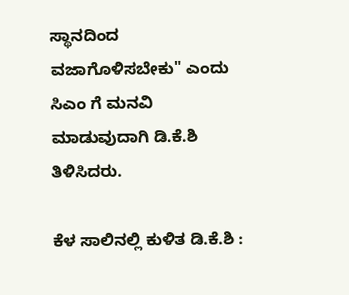ಸ್ಥಾನದಿಂದ ವಜಾಗೊಳಿಸಬೇಕು" ಎಂದು ಸಿಎಂ ಗೆ ಮನವಿ ಮಾಡುವುದಾಗಿ ಡಿ.ಕೆ.ಶಿ ತಿಳಿಸಿದರು.

ಕೆಳ ಸಾಲಿನಲ್ಲಿ ಕುಳಿತ ಡಿ.ಕೆ.ಶಿ :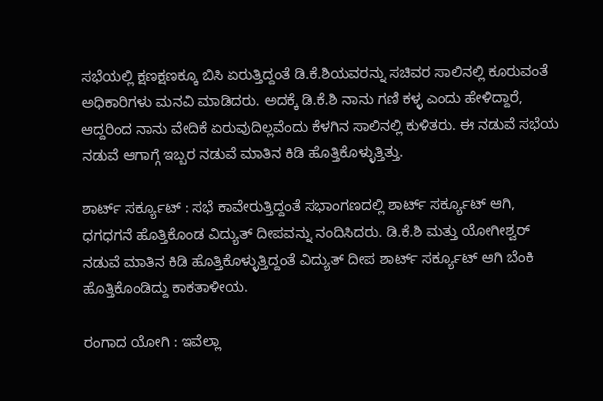ಸಭೆಯಲ್ಲಿ ಕ್ಷಣಕ್ಷಣಕ್ಕೂ ಬಿಸಿ ಏರುತ್ತಿದ್ದಂತೆ ಡಿ.ಕೆ.ಶಿಯವರನ್ನು ಸಚಿವರ ಸಾಲಿನಲ್ಲಿ ಕೂರುವಂತೆ ಅಧಿಕಾರಿಗಳು ಮನವಿ ಮಾಡಿದರು. ಅದಕ್ಕೆ ಡಿ.ಕೆ.ಶಿ ನಾನು ಗಣಿ ಕಳ್ಳ ಎಂದು ಹೇಳಿದ್ದಾರೆ, ಆದ್ದರಿಂದ ನಾನು ವೇದಿಕೆ ಏರುವುದಿಲ್ಲವೆಂದು ಕೆಳಗಿನ ಸಾಲಿನಲ್ಲಿ ಕುಳಿತರು. ಈ ನಡುವೆ ಸಭೆಯ ನಡುವೆ ಆಗಾಗ್ಗೆ ಇಬ್ಬರ ನಡುವೆ ಮಾತಿನ ಕಿಡಿ ಹೊತ್ತಿಕೊಳ್ಳುತ್ತಿತ್ತು.

ಶಾರ್ಟ್‌ ಸರ್ಕ್ಯೂಟ್ : ಸಭೆ ಕಾವೇರುತ್ತಿದ್ದಂತೆ ಸಭಾಂಗಣದಲ್ಲಿ ಶಾರ್ಟ್ ಸರ್ಕ್ಯೂಟ್ ಆಗಿ, ಧಗಧಗನೆ ಹೊತ್ತಿಕೊಂಡ ವಿದ್ಯುತ್ ದೀಪವನ್ನು ನಂದಿಸಿದರು. ಡಿ.ಕೆ.ಶಿ ಮತ್ತು ಯೋಗೀಶ್ವರ್ ನಡುವೆ ಮಾತಿನ ಕಿಡಿ ಹೊತ್ತಿಕೊಳ್ಳುತ್ತಿದ್ದಂತೆ ವಿದ್ಯುತ್ ದೀಪ ಶಾರ್ಟ್ ಸರ್ಕ್ಯೂಟ್ ಆಗಿ ಬೆಂಕಿ ಹೊತ್ತಿಕೊಂಡಿದ್ದು ಕಾಕತಾಳೀಯ.

ರಂಗಾದ ಯೋಗಿ : ಇವೆಲ್ಲಾ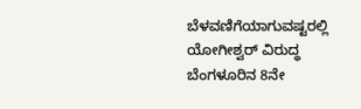ಬೆಳವಣಿಗೆಯಾಗುವಷ್ಟರಲ್ಲಿ ಯೋಗೀಶ್ವರ್ ವಿರುದ್ಧ ಬೆಂಗಳೂರಿನ 8ನೇ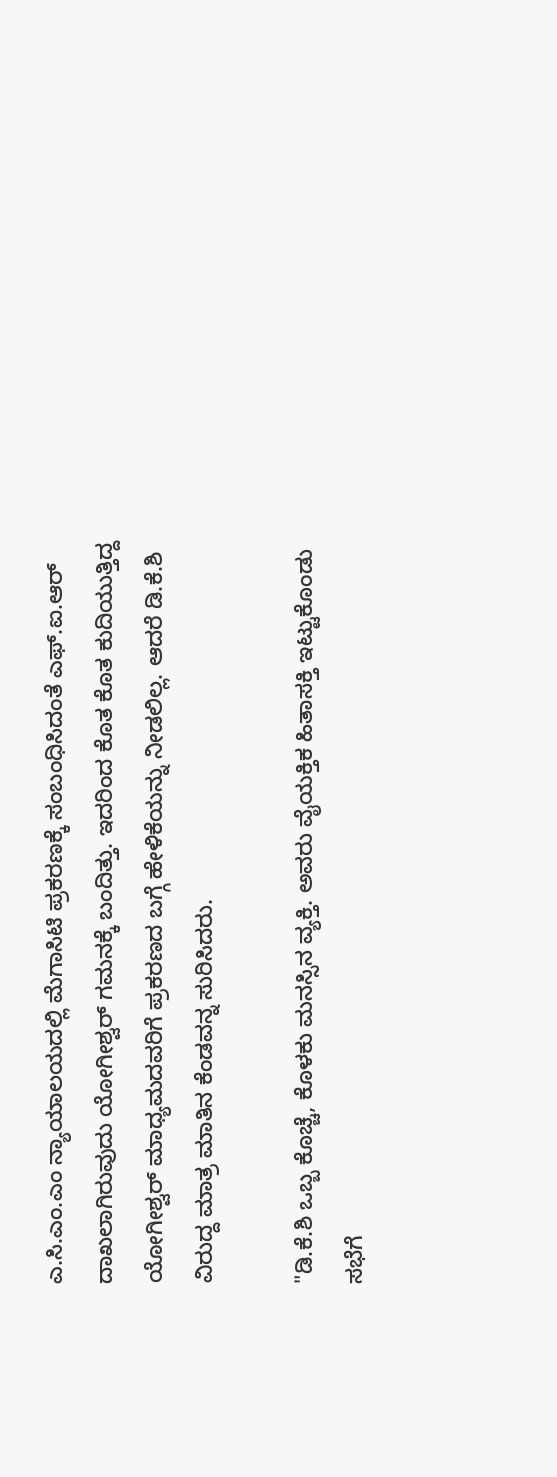ಎ.ಸಿ.ಎಂ.ಎಂ ನ್ಯಾಯಾಲಯದಲ್ಲಿ ಮೆಗಾಸಿಟಿ ಪ್ರಕರಣಕ್ಕೆ ಸಂಬಂಧಿಸಿದಂತೆ ಎಫ್.ಐ.ಆರ್ ದಾಖಲಾಗಿರುವುದು ಯೋಗೀಶ್ವರ್ ಗಮನಕ್ಕೆ ಬಂದಿತ್ತು. ಇದರಿಂದ ಕೊತ ಕೊತ ಕುದಿಯುತ್ತಿದ್ದ ಯೋಗೀಶ್ವರ್ ಮಾಧ್ಯಮದವರಿಗೆ ಪ್ರಕರಣದ ಬಗ್ಗೆ ಹೇಳಿಕೆಯನ್ನು ನೀಡಲಿಲ್ಲ. ಆದರೆ ಡಿ.ಕೆ.ಶಿ ವಿರುದ್ದ ಮಾತ್ರ ಮಾತಿನ ಕೆಂಡವನ್ನ ಸುರಿಸಿದರು.

"ಡಿ.ಕೆ.ಶಿ ಒಬ್ಬ ಕೊಚ್ಚೆ, ಕೊಳಕು ಮನಸ್ಸಿನ ವ್ಯಕ್ತಿ. ಅವರು ವೈಯಕ್ತಿಕ ಹಿತಾಸಕ್ತಿ ಇಟ್ಟುಕೊಂಡು ಸಭೆಗೆ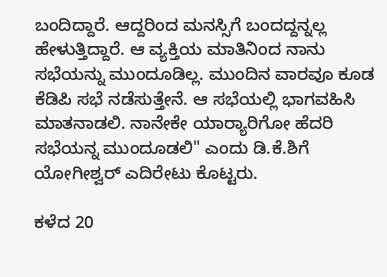ಬಂದಿದ್ದಾರೆ. ಆದ್ದರಿಂದ ಮನಸ್ಸಿಗೆ ಬಂದದ್ದನ್ನಲ್ಲ ಹೇಳುತ್ತಿದ್ದಾರೆ. ಆ ವ್ಯಕ್ತಿಯ ಮಾತಿನಿಂದ ನಾನು ಸಭೆಯನ್ನು ಮುಂದೂಡಿಲ್ಲ. ಮುಂದಿನ ವಾರವೂ ಕೂಡ ಕೆಡಿಪಿ ಸಭೆ ನಡೆಸುತ್ತೇನೆ. ಆ ಸಭೆಯಲ್ಲಿ ಭಾಗವಹಿಸಿ ಮಾತನಾಡಲಿ. ನಾನೇಕೇ ಯಾರ‍್ಯಾರಿಗೋ ಹೆದರಿ ಸಭೆಯನ್ನ ಮುಂದೂಡಲಿ" ಎಂದು ಡಿ.ಕೆ.ಶಿಗೆ ಯೋಗೀಶ್ವರ್ ಎದಿರೇಟು ಕೊಟ್ಟರು.

ಕಳೆದ 20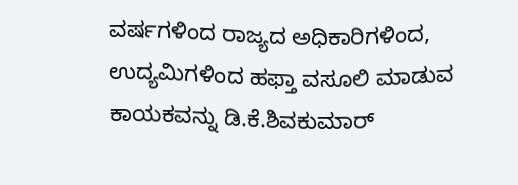ವರ್ಷಗಳಿಂದ ರಾಜ್ಯದ ಅಧಿಕಾರಿಗಳಿಂದ, ಉದ್ಯಮಿಗಳಿಂದ ಹಫ್ತಾ ವಸೂಲಿ ಮಾಡುವ ಕಾಯಕವನ್ನು ಡಿ.ಕೆ.ಶಿವಕುಮಾರ್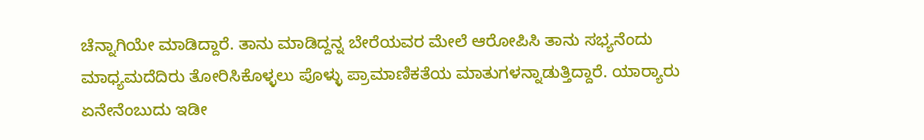ಚೆನ್ನಾಗಿಯೇ ಮಾಡಿದ್ದಾರೆ. ತಾನು ಮಾಡಿದ್ದನ್ನ ಬೇರೆಯವರ ಮೇಲೆ ಆರೋಪಿಸಿ ತಾನು ಸಭ್ಯನೆಂದು ಮಾಧ್ಯಮದೆದಿರು ತೋರಿಸಿಕೊಳ್ಳಲು ಪೊಳ್ಳು ಪ್ರಾಮಾಣಿಕತೆಯ ಮಾತುಗಳನ್ನಾಡುತ್ತಿದ್ದಾರೆ. ಯಾರ‍್ಯಾರು ಏನೇನೆಂಬುದು ಇಡೀ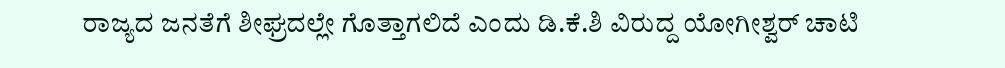ರಾಜ್ಯದ ಜನತೆಗೆ ಶೀಘ್ರದಲ್ಲೇ ಗೊತ್ತಾಗಲಿದೆ ಎಂದು ಡಿ.ಕೆ.ಶಿ ವಿರುದ್ದ ಯೋಗೀಶ್ವರ್ ಚಾಟಿ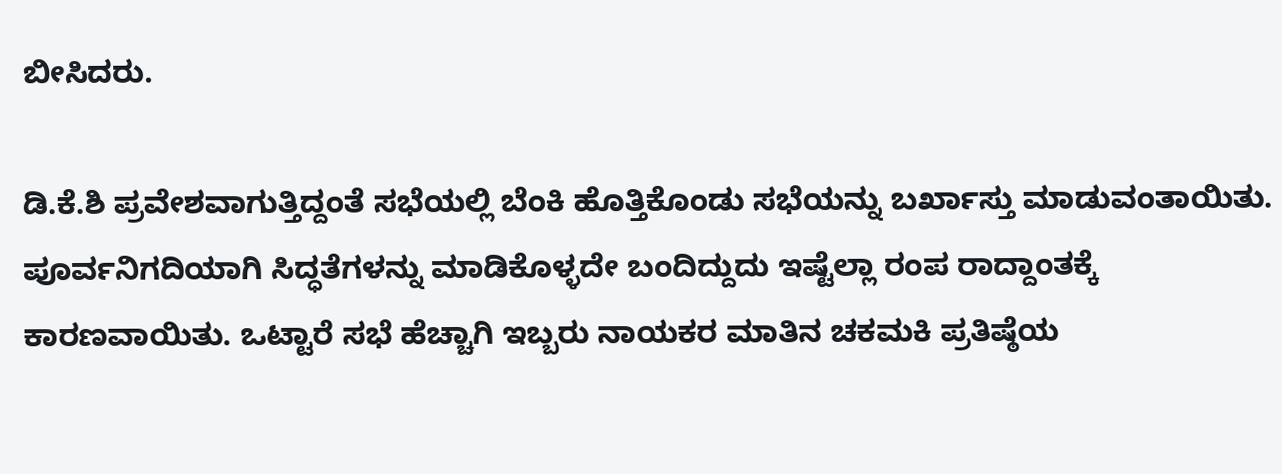ಬೀಸಿದರು.

ಡಿ.ಕೆ.ಶಿ ಪ್ರವೇಶವಾಗುತ್ತಿದ್ದಂತೆ ಸಭೆಯಲ್ಲಿ ಬೆಂಕಿ ಹೊತ್ತಿಕೊಂಡು ಸಭೆಯನ್ನು ಬರ್ಖಾಸ್ತು ಮಾಡುವಂತಾಯಿತು. ಪೂರ್ವನಿಗದಿಯಾಗಿ ಸಿದ್ಧತೆಗಳನ್ನು ಮಾಡಿಕೊಳ್ಳದೇ ಬಂದಿದ್ದುದು ಇಷ್ಟೆಲ್ಲಾ ರಂಪ ರಾದ್ದಾಂತಕ್ಕೆ ಕಾರಣವಾಯಿತು. ಒಟ್ಟಾರೆ ಸಭೆ ಹೆಚ್ಚಾಗಿ ಇಬ್ಬರು ನಾಯಕರ ಮಾತಿನ ಚಕಮಕಿ ಪ್ರತಿಷ್ಠೆಯ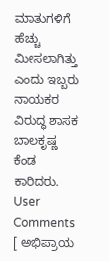ಮಾತುಗಳಿಗೆ ಹೆಚ್ಚು ಮೀಸಲಾಗಿತ್ತು ಎಂದು ಇಬ್ಬರು ನಾಯಕರ ವಿರುದ್ಧ ಶಾಸಕ ಬಾಲಕೃಷ್ಣ ಕೆಂಡ ಕಾರಿದರು.
User Comments
[ ಅಭಿಪ್ರಾಯ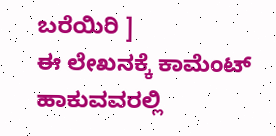ಬರೆಯಿರಿ ]
ಈ ಲೇಖನಕ್ಕೆ ಕಾಮೆಂಟ್ ಹಾಕುವವರಲ್ಲಿ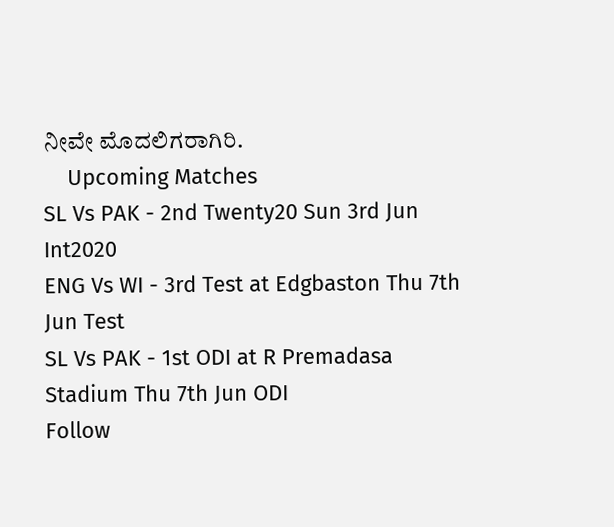ನೀವೇ ಮೊದಲಿಗರಾಗಿರಿ.
    Upcoming Matches
SL Vs PAK - 2nd Twenty20 Sun 3rd Jun Int2020
ENG Vs WI - 3rd Test at Edgbaston Thu 7th Jun Test
SL Vs PAK - 1st ODI at R Premadasa Stadium Thu 7th Jun ODI
Follow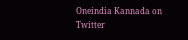Oneindia Kannada on Twitter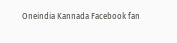Oneindia Kannada Facebook fan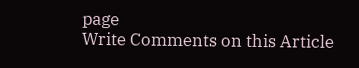page
Write Comments on this Article